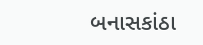બનાસકાંઠા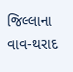જિલ્લાના વાવ-થરાદ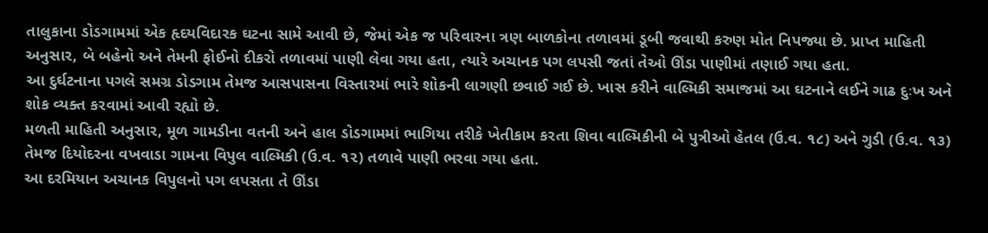તાલુકાના ડોડગામમાં એક હૃદયવિદારક ઘટના સામે આવી છે, જેમાં એક જ પરિવારના ત્રણ બાળકોના તળાવમાં ડૂબી જવાથી કરુણ મોત નિપજ્યા છે. પ્રાપ્ત માહિતી અનુસાર, બે બહેનો અને તેમની ફોઈનો દીકરો તળાવમાં પાણી લેવા ગયા હતા, ત્યારે અચાનક પગ લપસી જતાં તેઓ ઊંડા પાણીમાં તણાઈ ગયા હતા.
આ દુર્ઘટનાના પગલે સમગ્ર ડોડગામ તેમજ આસપાસના વિસ્તારમાં ભારે શોકની લાગણી છવાઈ ગઈ છે. ખાસ કરીને વાલ્મિકી સમાજમાં આ ઘટનાને લઈને ગાઢ દુઃખ અને શોક વ્યક્ત કરવામાં આવી રહ્યો છે.
મળતી માહિતી અનુસાર, મૂળ ગામડીના વતની અને હાલ ડોડગામમાં ભાગિયા તરીકે ખેતીકામ કરતા શિવા વાલ્મિકીની બે પુત્રીઓ હેતલ (ઉ.વ. ૧૮) અને ગુડી (ઉ.વ. ૧૩) તેમજ દિયોદરના વખવાડા ગામના વિપુલ વાલ્મિકી (ઉ.વ. ૧૨) તળાવે પાણી ભરવા ગયા હતા.
આ દરમિયાન અચાનક વિપુલનો પગ લપસતા તે ઊંડા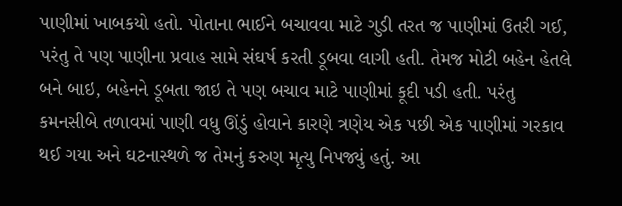પાણીમાં ખાબકયો હતો. પોતાના ભાઈને બચાવવા માટે ગુડી તરત જ પાણીમાં ઉતરી ગઈ, પરંતુ તે પણ પાણીના પ્રવાહ સામે સંઘર્ષ કરતી ડૂબવા લાગી હતી. તેમજ મોટી બહેન હેતલે બને બાઇ, બહેનને ડૂબતા જાઇ તે પણ બચાવ માટે પાણીમાં કૂદી પડી હતી. પરંતુ કમનસીબે તળાવમાં પાણી વધુ ઊંડું હોવાને કારણે ત્રણેય એક પછી એક પાણીમાં ગરકાવ થઈ ગયા અને ઘટનાસ્થળે જ તેમનું કરુણ મૃત્યુ નિપજ્યું હતું. આ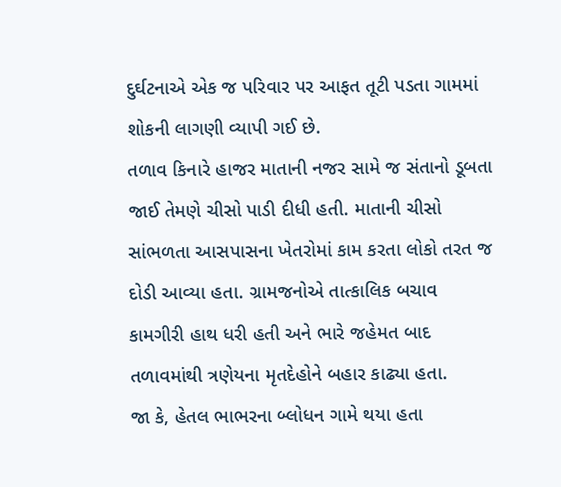દુર્ઘટનાએ એક જ પરિવાર પર આફત તૂટી પડતા ગામમાં શોકની લાગણી વ્યાપી ગઈ છે.
તળાવ કિનારે હાજર માતાની નજર સામે જ સંતાનો ડૂબતા જાઈ તેમણે ચીસો પાડી દીધી હતી. માતાની ચીસો સાંભળતા આસપાસના ખેતરોમાં કામ કરતા લોકો તરત જ દોડી આવ્યા હતા. ગ્રામજનોએ તાત્કાલિક બચાવ કામગીરી હાથ ધરી હતી અને ભારે જહેમત બાદ તળાવમાંથી ત્રણેયના મૃતદેહોને બહાર કાઢ્યા હતા.
જા કે, હેતલ ભાભરના બ્લોધન ગામે થયા હતા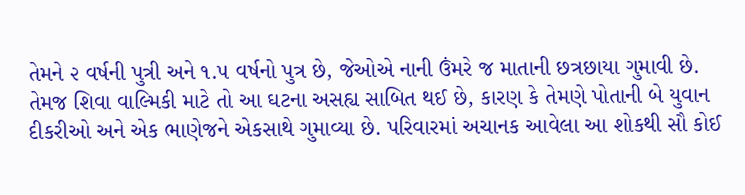તેમને ૨ વર્ષની પુત્રી અને ૧.૫ વર્ષનો પુત્ર છે, જેઓએ નાની ઉંમરે જ માતાની છત્રછાયા ગુમાવી છે.
તેમજ શિવા વાલ્મિકી માટે તો આ ઘટના અસહ્ય સાબિત થઈ છે, કારણ કે તેમણે પોતાની બે યુવાન દીકરીઓ અને એક ભાણેજને એકસાથે ગુમાવ્યા છે. પરિવારમાં અચાનક આવેલા આ શોકથી સૌ કોઈ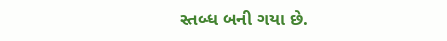સ્તબ્ધ બની ગયા છે.